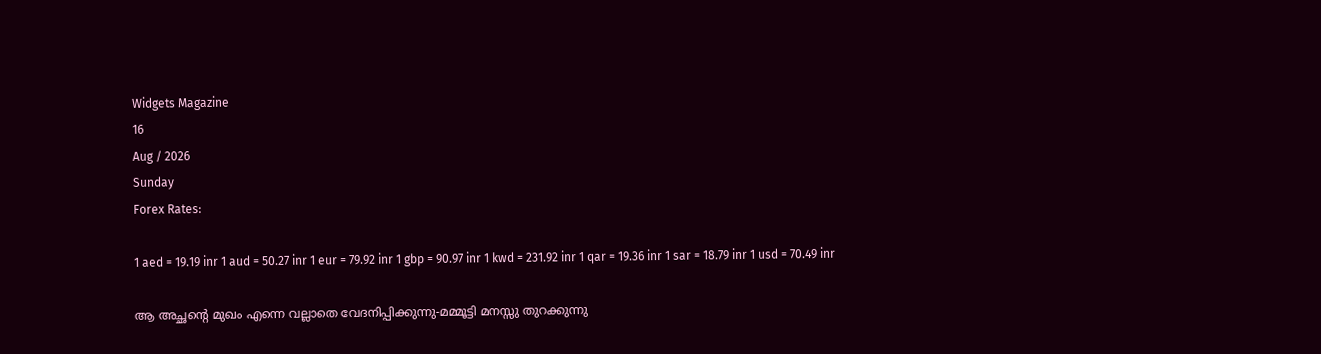Widgets Magazine
16
Aug / 2026
Sunday
Forex Rates:

1 aed = 19.19 inr 1 aud = 50.27 inr 1 eur = 79.92 inr 1 gbp = 90.97 inr 1 kwd = 231.92 inr 1 qar = 19.36 inr 1 sar = 18.79 inr 1 usd = 70.49 inr

ആ അച്ഛന്റെ മുഖം എന്നെ വല്ലാതെ വേദനിപ്പിക്കുന്നു-മമ്മൂട്ടി മനസ്സു തുറക്കുന്നു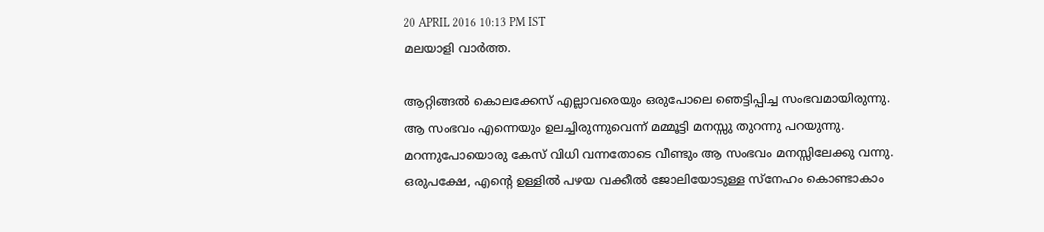20 APRIL 2016 10:13 PM IST
മലയാളി വാര്‍ത്ത.

ആറ്റിങ്ങല്‍ കൊലക്കേസ് എല്ലാവരെയും ഒരുപോലെ ഞെട്ടിപ്പിച്ച സംഭവമായിരുന്നു. ആ സംഭവം എന്നെയും ഉലച്ചിരുന്നുവെന്ന് മമ്മൂട്ടി മനസ്സു തുറന്നു പറയുന്നു. മറന്നുപോയൊരു കേസ് വിധി വന്നതോടെ വീണ്ടും ആ സംഭവം മനസ്സിലേക്കു വന്നു. ഒരുപക്ഷേ, എന്റെ ഉള്ളില്‍ പഴയ വക്കീല്‍ ജോലിയോടുള്ള സ്‌നേഹം കൊണ്ടാകാം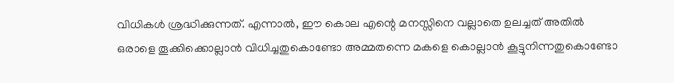വിധികള്‍ ശ്രദ്ധിക്കുന്നത്. എന്നാല്‍, ഈ കൊല എന്റെ മനസ്സിനെ വല്ലാതെ ഉലച്ചത് അതില്‍ ഒരാളെ തൂക്കിക്കൊല്ലാന്‍ വിധിച്ചതുകൊണ്ടോ അമ്മതന്നെ മകളെ കൊല്ലാന്‍ കൂട്ടുനിന്നതുകൊണ്ടോ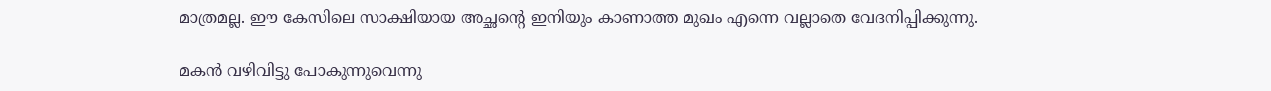മാത്രമല്ല. ഈ കേസിലെ സാക്ഷിയായ അച്ഛന്റെ ഇനിയും കാണാത്ത മുഖം എന്നെ വല്ലാതെ വേദനിപ്പിക്കുന്നു.

മകന്‍ വഴിവിട്ടു പോകുന്നുവെന്നു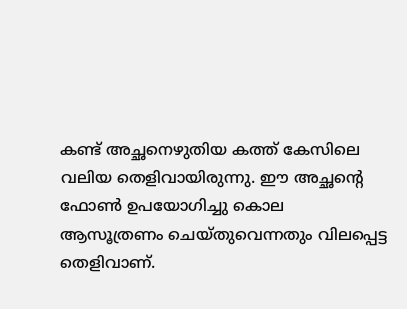കണ്ട് അച്ഛനെഴുതിയ കത്ത് കേസിലെ വലിയ തെളിവായിരുന്നു. ഈ അച്ഛന്റെ ഫോണ്‍ ഉപയോഗിച്ചു കൊല ആസൂത്രണം ചെയ്തുവെന്നതും വിലപ്പെട്ട തെളിവാണ്.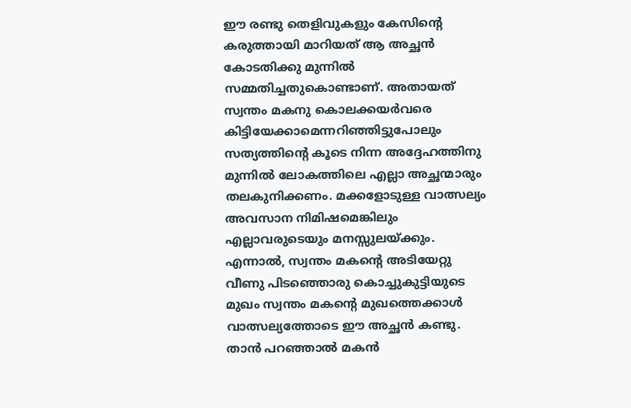ഈ രണ്ടു തെളിവുകളും കേസിന്റെ കരുത്തായി മാറിയത് ആ അച്ഛന്‍ കോടതിക്കു മുന്നില്‍ സമ്മതിച്ചതുകൊണ്ടാണ്. അതായത് സ്വന്തം മകനു കൊലക്കയര്‍വരെ കിട്ടിയേക്കാമെന്നറിഞ്ഞിട്ടുപോലും സത്യത്തിന്റെ കൂടെ നിന്ന അദ്ദേഹത്തിനു മുന്നില്‍ ലോകത്തിലെ എല്ലാ അച്ഛന്മാരും തലകുനിക്കണം. മക്കളോടുള്ള വാത്സല്യം അവസാന നിമിഷമെങ്കിലും എല്ലാവരുടെയും മനസ്സുലയ്ക്കും. എന്നാല്‍, സ്വന്തം മകന്റെ അടിയേറ്റു വീണു പിടഞ്ഞൊരു കൊച്ചുകുട്ടിയുടെ മുഖം സ്വന്തം മകന്റെ മുഖത്തെക്കാള്‍ വാത്സല്യത്തോടെ ഈ അച്ഛന്‍ കണ്ടു.
താന്‍ പറഞ്ഞാല്‍ മകന്‍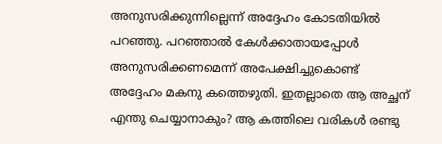അനുസരിക്കുന്നില്ലെന്ന് അദ്ദേഹം കോടതിയില്‍ പറഞ്ഞു. പറഞ്ഞാല്‍ കേള്‍ക്കാതായപ്പോള്‍ അനുസരിക്കണമെന്ന് അപേക്ഷിച്ചുകൊണ്ട് അദ്ദേഹം മകനു കത്തെഴുതി. ഇതല്ലാതെ ആ അച്ഛന് എന്തു ചെയ്യാനാകും? ആ കത്തിലെ വരികള്‍ രണ്ടു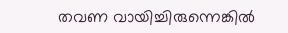തവണ വായിച്ചിരുന്നെങ്കില്‍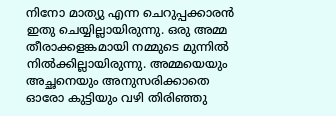നിനോ മാത്യു എന്ന ചെറുപ്പക്കാരന്‍ ഇതു ചെയ്യില്ലായിരുന്നു. ഒരു അമ്മ തീരാക്കളങ്കമായി നമ്മുടെ മുന്നില്‍ നില്‍ക്കില്ലായിരുന്നു. അമ്മയെയും അച്ഛനെയും അനുസരിക്കാതെ ഓരോ കുട്ടിയും വഴി തിരിഞ്ഞു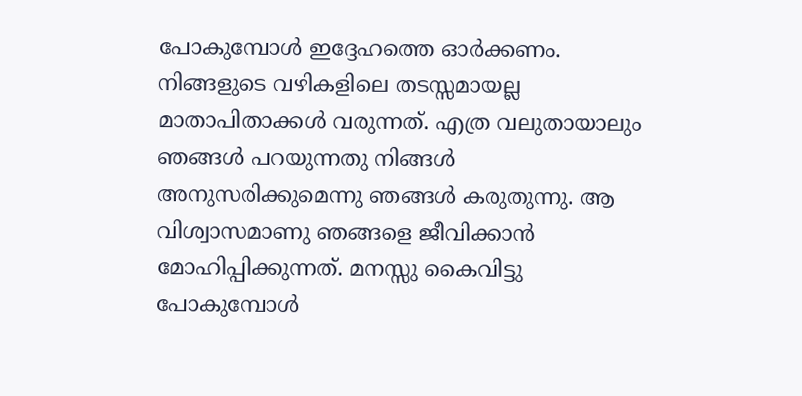പോകുമ്പോള്‍ ഇദ്ദേഹത്തെ ഓര്‍ക്കണം. നിങ്ങളുടെ വഴികളിലെ തടസ്സമായല്ല മാതാപിതാക്കള്‍ വരുന്നത്. എത്ര വലുതായാലും ഞങ്ങള്‍ പറയുന്നതു നിങ്ങള്‍ അനുസരിക്കുമെന്നു ഞങ്ങള്‍ കരുതുന്നു. ആ വിശ്വാസമാണു ഞങ്ങളെ ജീവിക്കാന്‍ മോഹിപ്പിക്കുന്നത്. മനസ്സു കൈവിട്ടു പോകുമ്പോള്‍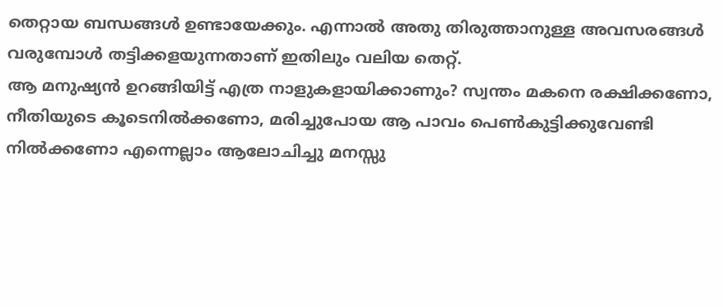തെറ്റായ ബന്ധങ്ങള്‍ ഉണ്ടായേക്കും. എന്നാല്‍ അതു തിരുത്താനുള്ള അവസരങ്ങള്‍ വരുമ്പോള്‍ തട്ടിക്കളയുന്നതാണ് ഇതിലും വലിയ തെറ്റ്.
ആ മനുഷ്യന്‍ ഉറങ്ങിയിട്ട് എത്ര നാളുകളായിക്കാണും? സ്വന്തം മകനെ രക്ഷിക്കണോ, നീതിയുടെ കൂടെനില്‍ക്കണോ, മരിച്ചുപോയ ആ പാവം പെണ്‍കുട്ടിക്കുവേണ്ടി നില്‍ക്കണോ എന്നെല്ലാം ആലോചിച്ചു മനസ്സു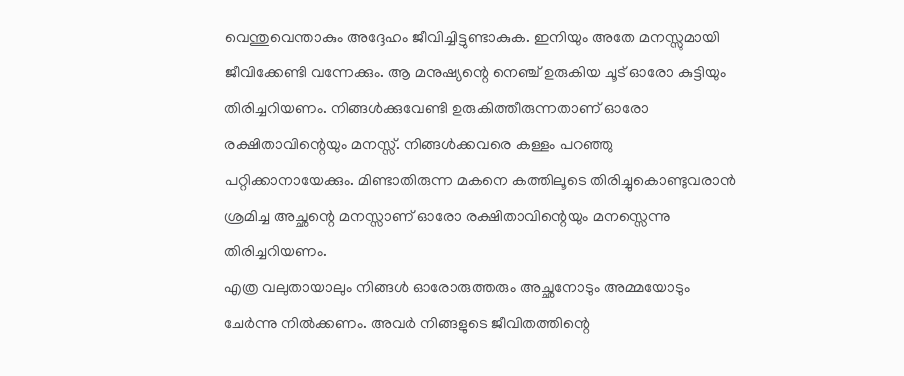വെന്തുവെന്താകും അദ്ദേഹം ജീവിച്ചിട്ടുണ്ടാകുക. ഇനിയും അതേ മനസ്സുമായി ജീവിക്കേണ്ടി വന്നേക്കും. ആ മനുഷ്യന്റെ നെഞ്ച് ഉരുകിയ ചൂട് ഓരോ കുട്ടിയും തിരിച്ചറിയണം. നിങ്ങള്‍ക്കുവേണ്ടി ഉരുകിത്തീരുന്നതാണ് ഓരോ രക്ഷിതാവിന്റെയും മനസ്സ്. നിങ്ങള്‍ക്കവരെ കള്ളം പറഞ്ഞു പറ്റിക്കാനായേക്കും. മിണ്ടാതിരുന്ന മകനെ കത്തിലൂടെ തിരിച്ചുകൊണ്ടുവരാന്‍ ശ്രമിച്ച അച്ഛന്റെ മനസ്സാണ് ഓരോ രക്ഷിതാവിന്റെയും മനസ്സെന്നു തിരിച്ചറിയണം.
എത്ര വലുതായാലും നിങ്ങള്‍ ഓരോരുത്തരും അച്ഛനോടും അമ്മയോടും ചേര്‍ന്നു നില്‍ക്കണം. അവര്‍ നിങ്ങളുടെ ജീവിതത്തിന്റെ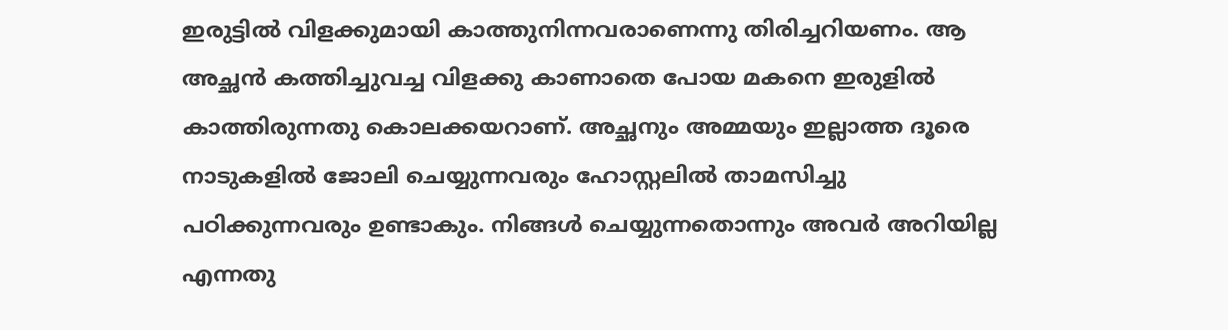ഇരുട്ടില്‍ വിളക്കുമായി കാത്തുനിന്നവരാണെന്നു തിരിച്ചറിയണം. ആ അച്ഛന്‍ കത്തിച്ചുവച്ച വിളക്കു കാണാതെ പോയ മകനെ ഇരുളില്‍ കാത്തിരുന്നതു കൊലക്കയറാണ്. അച്ഛനും അമ്മയും ഇല്ലാത്ത ദൂരെ നാടുകളില്‍ ജോലി ചെയ്യുന്നവരും ഹോസ്റ്റലില്‍ താമസിച്ചു പഠിക്കുന്നവരും ഉണ്ടാകും. നിങ്ങള്‍ ചെയ്യുന്നതൊന്നും അവര്‍ അറിയില്ല എന്നതു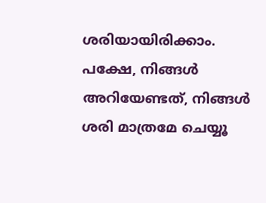ശരിയായിരിക്കാം. പക്ഷേ, നിങ്ങള്‍ അറിയേണ്ടത്, നിങ്ങള്‍ ശരി മാത്രമേ ചെയ്യൂ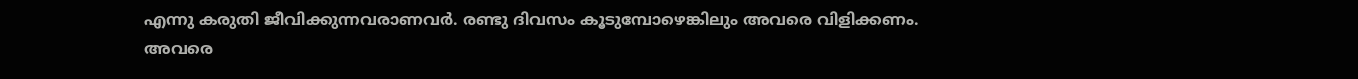എന്നു കരുതി ജീവിക്കുന്നവരാണവര്‍. രണ്ടു ദിവസം കൂടുമ്പോഴെങ്കിലും അവരെ വിളിക്കണം. അവരെ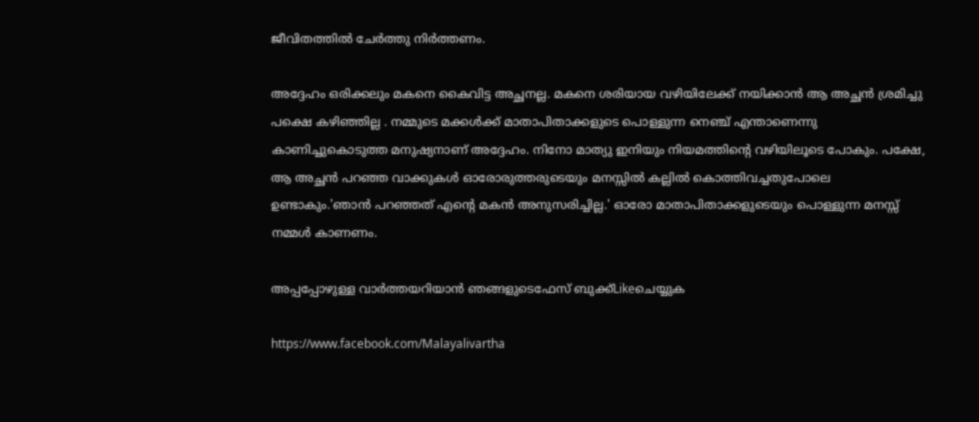ജീവിതത്തില്‍ ചേര്‍ത്തു നിര്‍ത്തണം.

അദ്ദേഹം ഒരിക്കലും മകനെ കൈവിട്ട അച്ഛനല്ല. മകനെ ശരിയായ വഴിയിലേക്ക് നയിക്കാന്‍ ആ അച്ഛന്‍ ശ്രമിച്ചു പക്ഷെ കഴിഞ്ഞില്ല . നമ്മുടെ മക്കള്‍ക്ക് മാതാപിതാക്കളുടെ പൊള്ളുന്ന നെഞ്ച് എന്താണെന്നു കാണിച്ചുകൊടുത്ത മനുഷ്യനാണ് അദ്ദേഹം. നിനോ മാത്യു ഇനിയും നിയമത്തിന്റെ വഴിയിലൂടെ പോകും. പക്ഷേ, ആ അച്ഛന്‍ പറഞ്ഞ വാക്കുകള്‍ ഓരോരുത്തരുടെയും മനസ്സില്‍ കല്ലില്‍ കൊത്തിവച്ചതുപോലെ ഉണ്ടാകും.'ഞാന്‍ പറഞ്ഞത് എന്റെ മകന്‍ അനുസരിച്ചില്ല.' ഓരോ മാതാപിതാക്കളുടെയും പൊള്ളുന്ന മനസ്സ് നമ്മള്‍ കാണണം.

അപ്പപ്പോഴുള്ള വാര്‍ത്തയറിയാന്‍ ഞങ്ങളുടെഫേസ്‌ ബുക്ക്‌Likeചെയ്യുക

https://www.facebook.com/Malayalivartha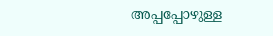അപ്പപ്പോഴുള്ള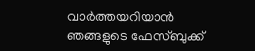വാര്‍ത്തയറിയാന്‍ ഞങ്ങളുടെ ഫേസ്‌ബുക്ക്‌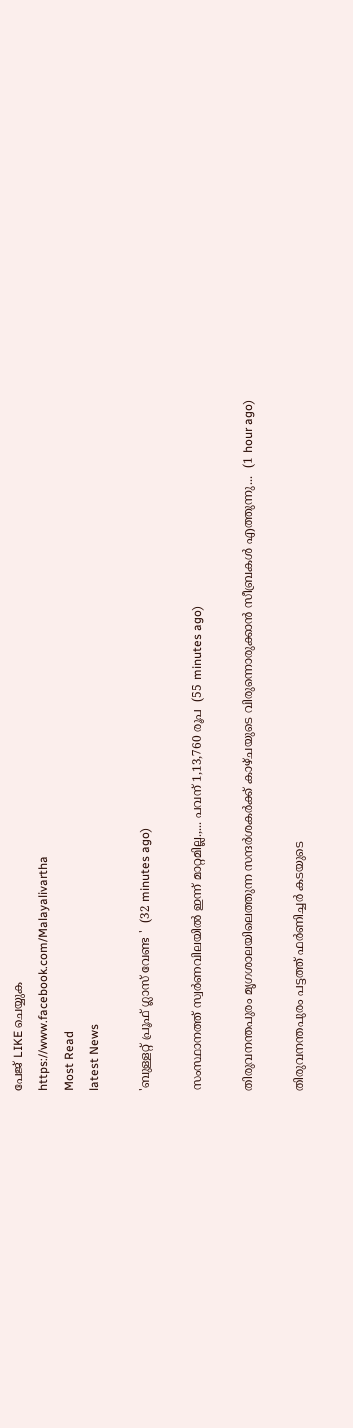പേജ് LIKE ചെയ്യുക
https://www.facebook.com/Malayalivartha
Most Read
latest News

'ബുള്ളറ്റ് പ്രൂഫ് ഗ്ലാസ് വേണ്ട '  (32 minutes ago)

സംസ്ഥാനത്ത് സ്വർണവിലയിൽ ഇന്ന് മാറ്റമില്ല.,... പവന് 1,13,760 രൂപ  (55 minutes ago)

തിരുവനന്തപുരം മൃഗശാലയിലെത്തുന്ന സന്ദർശകർക്ക് കാഴ്ചയുടെ വിരുന്നൊരുക്കാൻ സീബ്രകൾ എത്തുന്നു...  (1 hour ago)

തിരുവനന്തപുരം പട്ടത്ത് ഫർണിച്ചർ കടയുടെ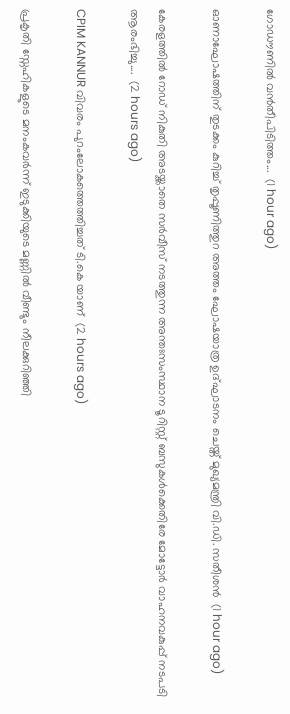ഗോഡൗണിൽ വൻതീപിടിത്തം...  (1 hour ago)

ഓണാഘോഷത്തിന് തുടക്കം കുറിച്ച് തൃപ്പൂണിത്തുറ അത്തം ഘോഷയാത്ര ഉദ്ഘാടനം ചെയ്ത് മുഖ്യമന്ത്രി വി.ഡി. സതീശൻ  (1 hour ago)

കേരളത്തിൽ റോഡ് നികുതി അടയ്ക്കാതെ സർവീസ് നടത്തുന്ന അന്തഃസംസ്ഥാന ടൂറിസ്റ്റ് ബസുകൾക്കെതിരേ മോട്ടോർ വാഹനവകുപ്പ് നടപടി ആരംഭിച്ചു....  (2 hours ago)

CPIM KANNUR വിവരം പുറംലോകത്തെത്തിച്ചത് ടി.കെ യാണ്  (2 hours ago)

പ്രകൃതി സ്നേഹികളുടെ മനംകവർന്ന് ഇടുക്കിയുടെ മണ്ണിൽ വീണ്ടും നീലക്കുറിഞ്ഞി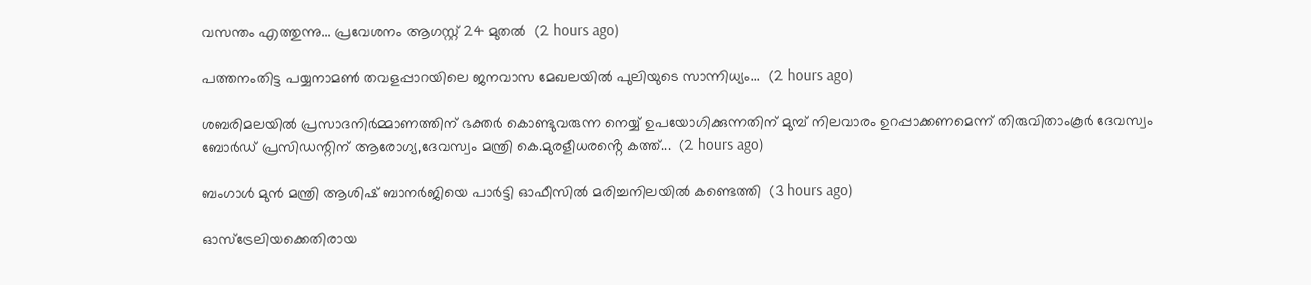വസന്തം എത്തുന്നു... പ്രവേശനം ആഗസ്റ്റ് 24 മുതൽ  (2 hours ago)

പത്തനംതിട്ട പയ്യനാമൺ തവളപ്പാറയിലെ ജനവാസ മേഖലയിൽ പുലിയുടെ സാന്നിധ്യം...  (2 hours ago)

ശബരിമലയിൽ പ്രസാദനിർമ്മാണത്തിന് ഭക്തർ കൊണ്ടുവരുന്ന നെയ്യ് ഉപയോഗിക്കുന്നതിന് മുമ്പ് നിലവാരം ഉറപ്പാക്കണമെന്ന് തിരുവിതാംകൂർ ദേവസ്വം ബോർഡ് പ്രസിഡന്റിന് ആരോഗ്യ,ദേവസ്വം മന്ത്രി കെ.മുരളീധരൻ്റെ കത്ത്...  (2 hours ago)

ബംഗാൾ മുൻ മന്ത്രി ആശിഷ് ബാനർജിയെ പാർട്ടി ഓഫീസിൽ മരിച്ചനിലയിൽ കണ്ടെത്തി  (3 hours ago)

ഓസ്ട്രേലിയക്കെതിരായ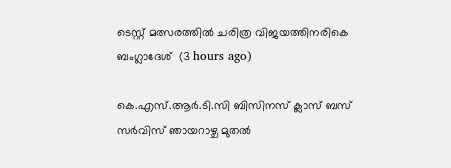ടെസ്റ്റ് മത്സരത്തിൽ ചരിത്ര വിജയത്തിനരികെ ബംഗ്ലാദേശ്  (3 hours ago)

കെ.എസ്.ആർ.ടി.സി ബിസിനസ് ക്ലാസ് ബസ് സർവിസ് ഞായറാഴ്ച മുതൽ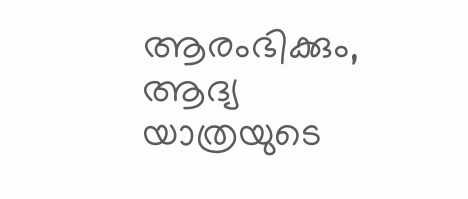ആരംഭിക്കും, ആദ്യ യാത്രയുടെ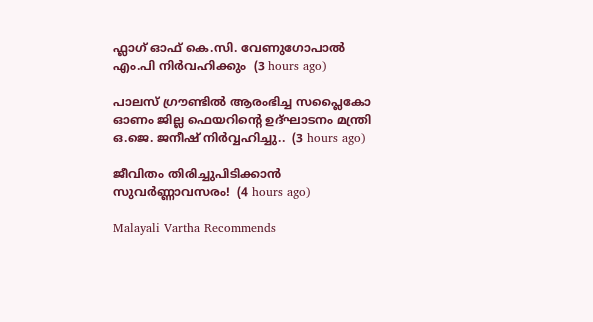ഫ്ലാഗ് ഓഫ് കെ.സി. വേണുഗോപാൽ എം.പി നിർവഹിക്കും  (3 hours ago)

പാലസ് ഗ്രൗണ്ടിൽ ആരംഭിച്ച സപ്ലൈകോ ഓണം ജില്ല ഫെയറിന്റെ ഉദ്ഘാടനം മന്ത്രി ഒ.ജെ. ജനീഷ് നിര്‍വ്വഹിച്ചു..  (3 hours ago)

ജീവിതം തിരിച്ചുപിടിക്കാൻ സുവർണ്ണാവസരം!  (4 hours ago)

Malayali Vartha Recommends